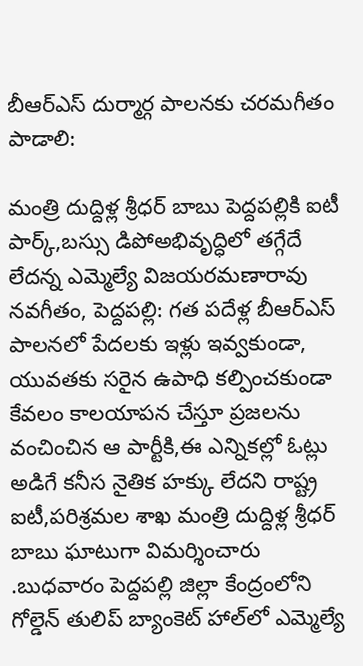బీఆర్ఎస్ దుర్మార్గ పాలనకు చరమగీతం పాడాలి:

మంత్రి దుద్దిళ్ల శ్రీధర్ బాబు పెద్దపల్లికి ఐటీ పార్క్,బస్సు డిపోఅభివృద్ధిలో తగ్గేదే లేదన్న ఎమ్మెల్యే విజయరమణారావు నవగీతం, పెద్దపల్లి: గత పదేళ్ల బీఆర్ఎస్ పాలనలో పేదలకు ఇళ్లు ఇవ్వకుండా, యువతకు సరైన ఉపాధి కల్పించకుండా కేవలం కాలయాపన చేస్తూ ప్రజలను వంచించిన ఆ పార్టీకి,ఈ ఎన్నికల్లో ఓట్లు అడిగే కనీస నైతిక హక్కు లేదని రాష్ట్ర ఐటీ,పరిశ్రమల శాఖ మంత్రి దుద్దిళ్ల శ్రీధర్ బాబు ఘాటుగా విమర్శించారు .బుధవారం పెద్దపల్లి జిల్లా కేంద్రంలోని గోల్డెన్ తులిప్ బ్యాంకెట్ హాల్‌లో ఎమ్మెల్యే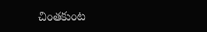చింతకుంట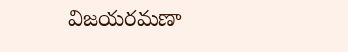విజయరమణా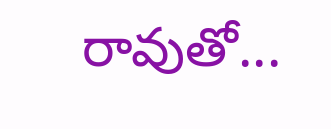రావుతో...